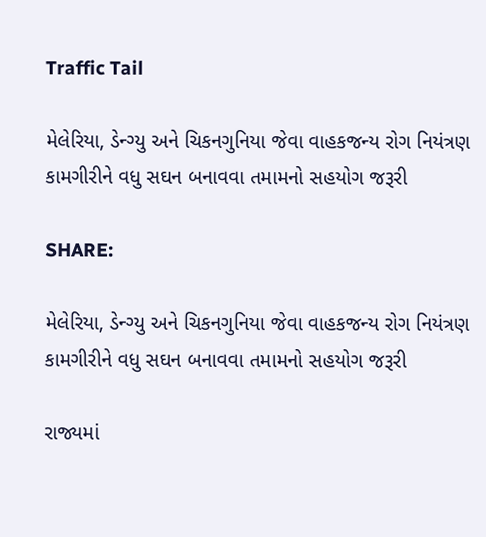Traffic Tail

મેલેરિયા, ડેન્ગ્યુ અને ચિકનગુનિયા જેવા વાહકજન્ય રોગ નિયંત્રણ કામગીરીને વધુ સઘન બનાવવા તમામનો સહયોગ જરૂરી

SHARE:

મેલેરિયા, ડેન્ગ્યુ અને ચિકનગુનિયા જેવા વાહકજન્ય રોગ નિયંત્રણ કામગીરીને વધુ સઘન બનાવવા તમામનો સહયોગ જરૂરી

રાજ્યમાં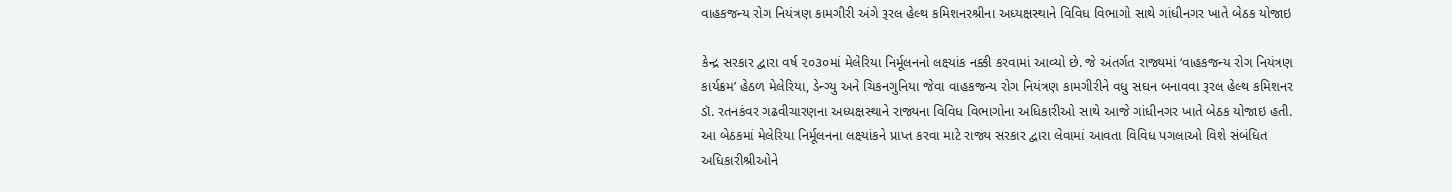વાહકજન્ય રોગ નિયંત્રણ કામગીરી અંગે રૂરલ હેલ્થ કમિશનરશ્રીના અધ્યક્ષસ્થાને વિવિધ વિભાગો સાથે ગાંધીનગર ખાતે બેઠક યોજાઇ

કેન્દ્ર સરકાર દ્વારા વર્ષ ૨૦૩૦માં મેલેરિયા નિર્મૂલનનો લક્ષ્યાંક નક્કી કરવામાં આવ્યો છે. જે અંતર્ગત રાજ્યમાં ‘વાહકજન્ય રોગ નિયંત્રણ કાર્યક્રમ’ હેઠળ મેલેરિયા, ડેન્ગ્યુ અને ચિકનગુનિયા જેવા વાહકજન્ય રોગ નિયંત્રણ કામગીરીને વધુ સઘન બનાવવા રૂરલ હેલ્થ કમિશનર ડૉ. રતનકંવર ગઢવીચારણના અધ્યક્ષસ્થાને રાજ્યના વિવિધ વિભાગોના અધિકારીઓ સાથે આજે ગાંધીનગર ખાતે બેઠક યોજાઇ હતી. આ બેઠકમાં મેલેરિયા નિર્મૂલનના લક્ષ્યાંકને પ્રાપ્ત કરવા માટે રાજ્ય સરકાર દ્વારા લેવામાં આવતા વિવિધ પગલાઓ વિશે સંબંધિત અધિકારીશ્રીઓને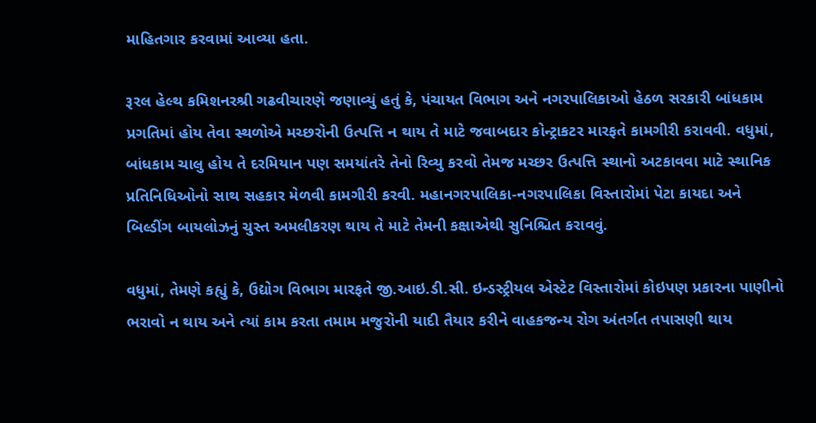માહિતગાર કરવામાં આવ્યા હતા.

રૂરલ હેલ્થ કમિશનરશ્રી ગઢવીચારણે જણાવ્યું હતું કે, પંચાયત વિભાગ અને નગરપાલિકાઓ હેઠળ સરકારી બાંધકામ પ્રગતિમાં હોય તેવા સ્થળોએ મચ્છરોની ઉત્પત્તિ ન થાય તે માટે જવાબદાર કોન્ટ્રાકટર મારફતે કામગીરી કરાવવી. વધુમાં, બાંધકામ ચાલુ હોય તે દરમિયાન પણ સમયાંતરે તેનો રિવ્યુ કરવો તેમજ મચ્છર ઉત્પત્તિ સ્થાનો અટકાવવા માટે સ્થાનિક પ્રતિનિધિઓનો સાથ સહકાર મેળવી કામગીરી કરવી. મહાનગરપાલિકા-નગરપાલિકા વિસ્તારોમાં પેટા કાયદા અને બિલ્ડીંગ બાયલોઝનું ચુસ્ત અમલીકરણ થાય તે માટે તેમની કક્ષાએથી સુનિશ્ચિત કરાવવું.

વધુમાં, તેમણે કહ્યું કે, ઉદ્યોગ વિભાગ મારફતે જી.આઇ.ડી.સી. ઇન્‍ડસ્‍ટ્રીયલ એસ્‍ટેટ વિસ્‍તારોમાં કોઇપણ પ્રકારના પાણીનો ભરાવો ન થાય અને ત્યાં કામ કરતા તમામ મજુરોની યાદી તૈયાર કરીને વાહકજન્‍ય રોગ અંતર્ગત તપાસણી થાય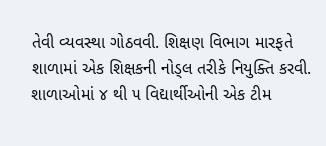તેવી વ્યવસ્થા ગોઠવવી. શિક્ષણ વિભાગ મારફતે શાળામાં એક શિક્ષકની નોડ્લ તરીકે નિયુક્તિ કરવી. શાળાઓમાં ૪ થી ૫ વિદ્યાર્થીઓની એક ટીમ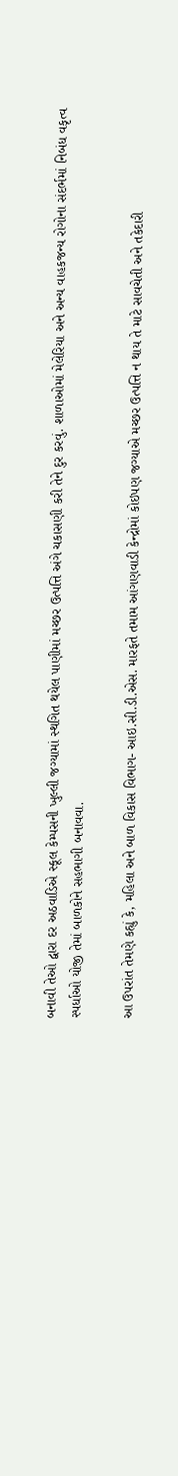બનાવી તેઓ દ્વારા દર અઠવાડિએ સ્‍કૂલ કેમ્‍પસની ખુલ્‍લી જગ્‍યામાં સ્‍થગિત થયેલ પાણીમાં મચ્‍છર ઉત્પત્તિ અંગે ચકાસણી કરી તેને દુર કરવું. શાળાઓમાં મેલેરિયા અને અન્‍ય વાહકજન્ય રોગોના સંદર્ભમાં નિબંધ વકૃત્વ સ્‍પર્ધાઓ યોજી તેમાં બાળકોને સહભાગી બનાવવા.

આ ઉપરાંત તેમણે કહ્યું કે, મહિલા અને બાળ વિકાસ વિભાગ- આઇ.સી.ડી.એસ. મારફતે તમામ આંગણવાડી કેન્દ્રોમાં કોઇપણ જગ્યાએ મચ્છર ઉત્પત્તિ ન થાય તે માટે સાવચેતી અને તકેદારી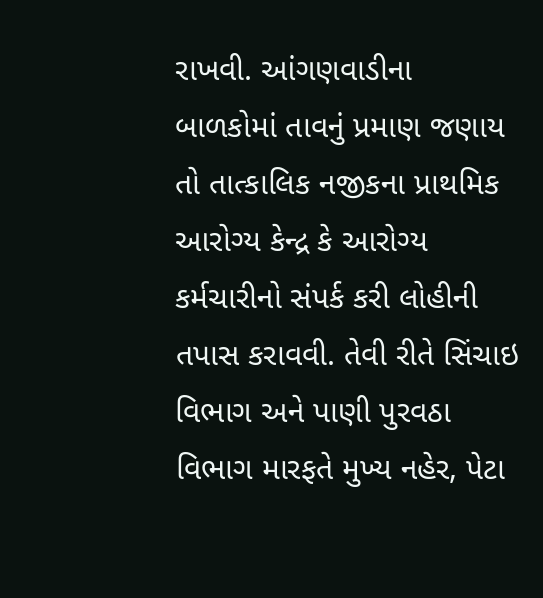રાખવી. આંગણવાડીના બાળકોમાં તાવનું પ્રમાણ જણાય તો તાત્કાલિક નજીકના પ્રાથમિક આરોગ્ય કેન્દ્ર કે આરોગ્ય કર્મચારીનો સંપર્ક કરી લોહીની તપાસ કરાવવી. તેવી રીતે સિંચાઇ વિભાગ અને પાણી પુરવઠા વિભાગ મારફતે મુખ્ય નહેર, પેટા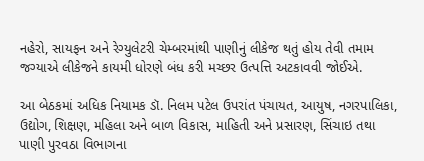નહેરો, સાયફન અને રેગ્યુલેટરી ચેમ્બરમાંથી પાણીનું લીકેજ થતું હોય તેવી તમામ જગ્યાએ લીકેજને કાયમી ધોરણે બંધ કરી મચ્છર ઉત્પત્તિ અટકાવવી જોઈએ.

આ બેઠકમાં અધિક નિયામક ડૉ. નિલમ પટેલ ઉપરાંત પંચાયત, આયુષ, નગરપાલિકા, ઉદ્યોગ, શિક્ષણ, મહિલા અને બાળ વિકાસ, માહિતી અને પ્રસારણ, સિંચાઇ તથા પાણી પુરવઠા વિભાગના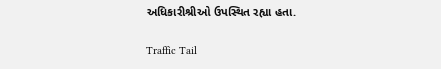અધિકારીશ્રીઓ ઉપસ્થિત રહ્યા હતા.

Traffic Tail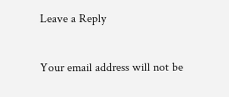Leave a Reply

Your email address will not be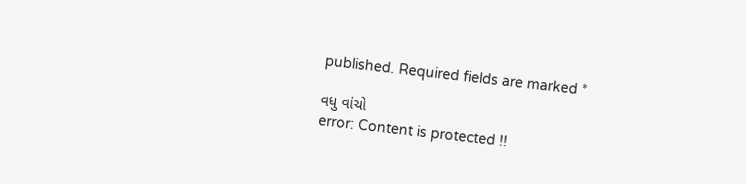published. Required fields are marked *

વધુ વાંચો
error: Content is protected !!